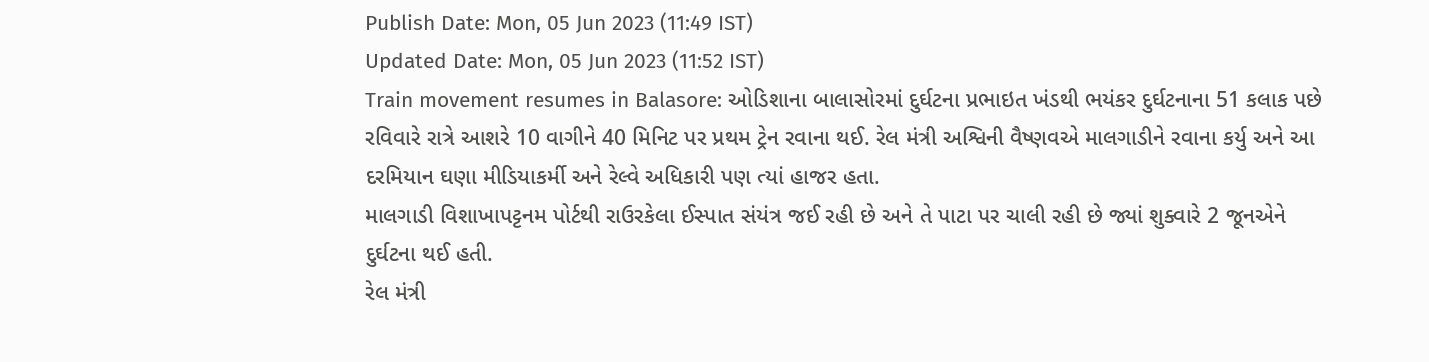Publish Date: Mon, 05 Jun 2023 (11:49 IST)
Updated Date: Mon, 05 Jun 2023 (11:52 IST)
Train movement resumes in Balasore: ઓડિશાના બાલાસોરમાં દુર્ઘટના પ્રભાઇત ખંડથી ભયંકર દુર્ઘટનાના 51 કલાક પછે રવિવારે રાત્રે આશરે 10 વાગીને 40 મિનિટ પર પ્રથમ ટ્રેન રવાના થઈ. રેલ મંત્રી અશ્વિની વૈષ્ણવએ માલગાડીને રવાના કર્યુ અને આ દરમિયાન ઘણા મીડિયાકર્મી અને રેલ્વે અધિકારી પણ ત્યાં હાજર હતા.
માલગાડી વિશાખાપટ્ટનમ પોર્ટથી રાઉરકેલા ઈસ્પાત સંયંત્ર જઈ રહી છે અને તે પાટા પર ચાલી રહી છે જ્યાં શુક્વારે 2 જૂનએને દુર્ઘટના થઈ હતી.
રેલ મંત્રી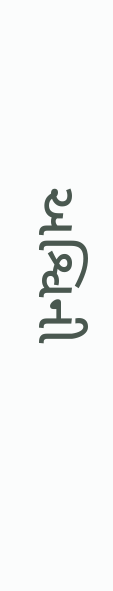અશ્વિની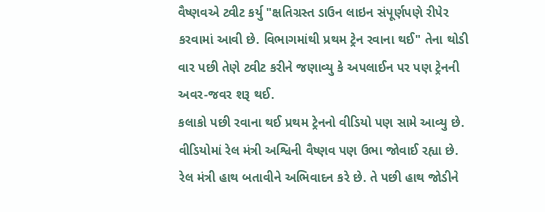વૈષ્ણવએ ટ્વીટ કર્યુ "ક્ષતિગ્રસ્ત ડાઉન લાઇન સંપૂર્ણપણે રીપેર કરવામાં આવી છે. વિભાગમાંથી પ્રથમ ટ્રેન રવાના થઈ" તેના થોડી વાર પછી તેણે ટ્વીટ કરીને જણાવ્યુ કે અપલાઈન પર પણ ટ્રેનની અવર-જવર શરૂ થઈ.
કલાકો પછી રવાના થઈ પ્રથમ ટ્રેનનો વીડિયો પણ સામે આવ્યુ છે. વીડિયોમાં રેલ મંત્રી અશ્વિની વૈષ્ણવ પણ ઉભા જોવાઈ રહ્યા છે. રેલ મંત્રી હાથ બતાવીને અભિવાદન કરે છે. તે પછી હાથ જોડીને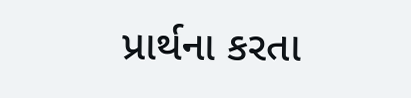પ્રાર્થના કરતા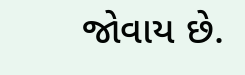જોવાય છે.